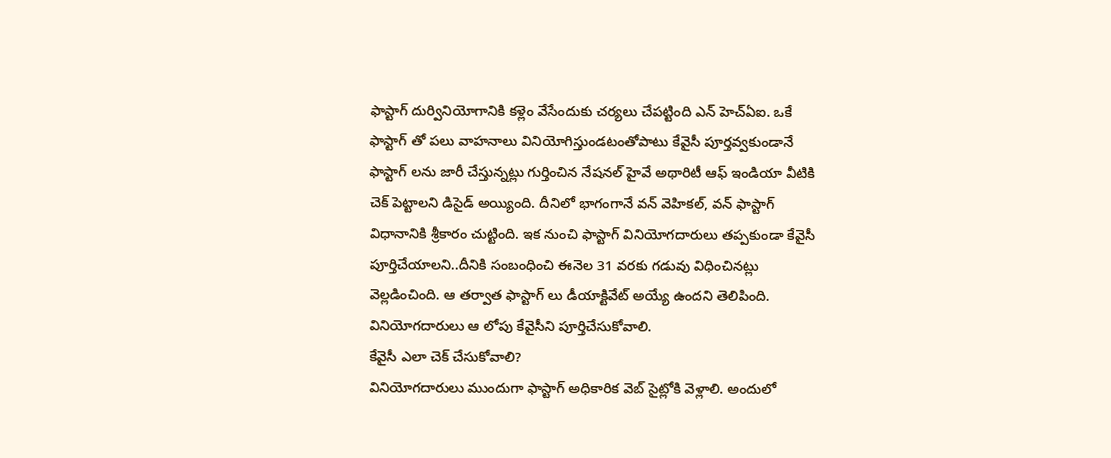ఫాస్టాగ్ దుర్వినియోగానికి కళ్లెం వేసేందుకు చర్యలు చేపట్టింది ఎన్ హెచ్ఏఐ. ఒకే ఫాస్టాగ్ తో పలు వాహనాలు వినియోగిస్తుండటంతోపాటు కేవైసీ పూర్తవ్వకుండానే ఫాస్టాగ్ లను జారీ చేస్తున్నట్లు గుర్తించిన నేషనల్ హైవే అథారిటీ ఆఫ్ ఇండియా వీటికి చెక్ పెట్టాలని డిసైడ్ అయ్యింది. దీనిలో భాగంగానే వన్ వెహికల్, వన్ ఫాస్టాగ్ విధానానికి శ్రీకారం చుట్టింది. ఇక నుంచి ఫాస్టాగ్ వినియోగదారులు తప్పకుండా కేవైసీ పూర్తిచేయాలని..దీనికి సంబంధించి ఈనెల 31 వరకు గడువు విధించినట్లు వెల్లడించింది. ఆ తర్వాత ఫాస్టాగ్ లు డీయాక్టివేట్ అయ్యే ఉందని తెలిపింది. వినియోగదారులు ఆ లోపు కేవైసీని పూర్తిచేసుకోవాలి.
కేవైసీ ఎలా చెక్ చేసుకోవాలి?
వినియోగదారులు ముందుగా ఫాస్టాగ్ అధికారిక వెబ్ సైట్లోకి వెళ్లాలి. అందులో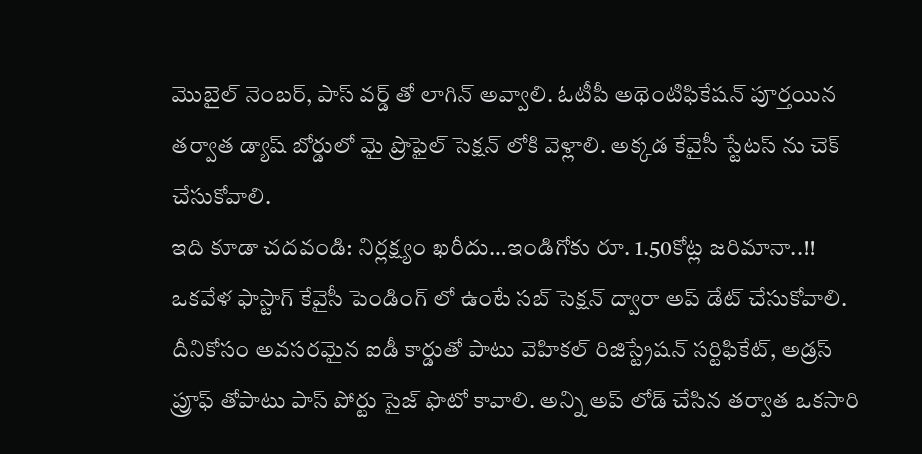మొబైల్ నెంబర్, పాస్ వర్డ్ తో లాగిన్ అవ్వాలి. ఓటీపీ అథెంటిఫికేషన్ పూర్తయిన తర్వాత డ్యాష్ బోర్డులో మై ప్రొఫైల్ సెక్షన్ లోకి వెళ్లాలి. అక్కడ కేవైసీ స్టేటస్ ను చెక్ చేసుకోవాలి.
ఇది కూడా చదవండి: నిర్లక్ష్యం ఖరీదు…ఇండిగోకు రూ. 1.50కోట్ల జరిమానా..!!
ఒకవేళ ఫాస్టాగ్ కేవైసీ పెండింగ్ లో ఉంటే సబ్ సెక్షన్ ద్వారా అప్ డేట్ చేసుకోవాలి. దీనికోసం అవసరమైన ఐడీ కార్డుతో పాటు వెహికల్ రిజిస్ట్రేషన్ సర్టిఫికేట్, అడ్రస్ ప్రూఫ్ తోపాటు పాస్ పోర్టు సైజ్ ఫొటో కావాలి. అన్ని అప్ లోడ్ చేసిన తర్వాత ఒకసారి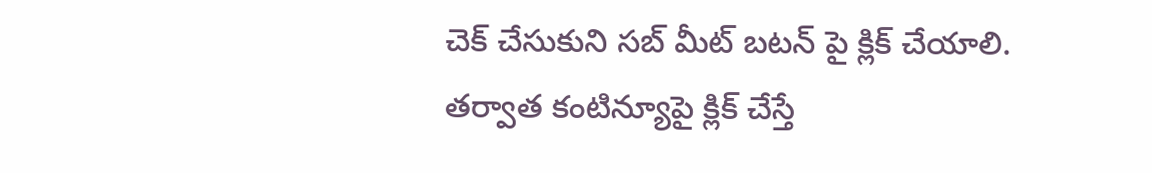చెక్ చేసుకుని సబ్ మీట్ బటన్ పై క్లిక్ చేయాలి. తర్వాత కంటిన్యూపై క్లిక్ చేస్తే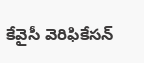కేవైసీ వెరిఫికేసన్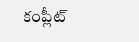కంప్లీట్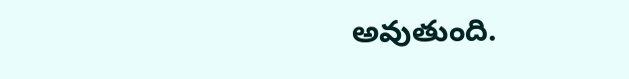అవుతుంది.